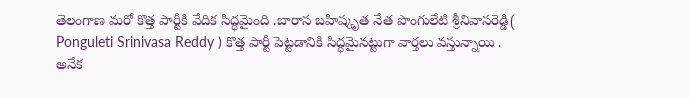తెలంగాణ మరో కొత్త పార్టీకి వేదిక సిద్ధమైంది .బారాస బహిష్కృత నేత పొంగులేటి శ్రీనివాసరెడ్డి( Ponguleti Srinivasa Reddy ) కొత్త పార్టీ పెట్టడానికి సిద్ధమైనట్టుగా వార్తలు వస్తున్నాయి .
అనేక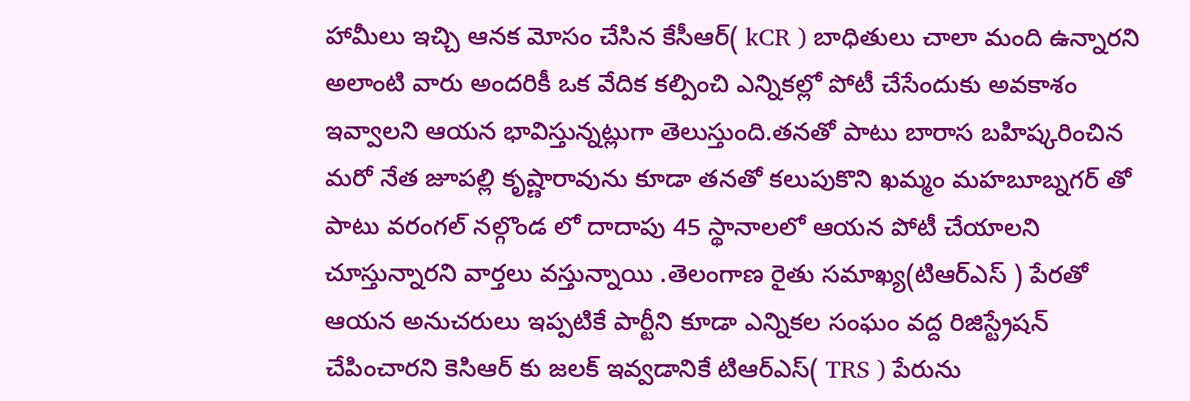హామీలు ఇచ్చి ఆనక మోసం చేసిన కేసీఆర్( kCR ) బాధితులు చాలా మంది ఉన్నారని అలాంటి వారు అందరికీ ఒక వేదిక కల్పించి ఎన్నికల్లో పోటీ చేసేందుకు అవకాశం ఇవ్వాలని ఆయన భావిస్తున్నట్లుగా తెలుస్తుంది.తనతో పాటు బారాస బహిష్కరించిన మరో నేత జూపల్లి కృష్ణారావును కూడా తనతో కలుపుకొని ఖమ్మం మహబూబ్నగర్ తో పాటు వరంగల్ నల్గొండ లో దాదాపు 45 స్థానాలలో ఆయన పోటీ చేయాలని చూస్తున్నారని వార్తలు వస్తున్నాయి .తెలంగాణ రైతు సమాఖ్య(టిఆర్ఎస్ ) పేరతో ఆయన అనుచరులు ఇప్పటికే పార్టీని కూడా ఎన్నికల సంఘం వద్ద రిజిస్ట్రేషన్ చేపించారని కెసిఆర్ కు జలక్ ఇవ్వడానికే టిఆర్ఎస్( TRS ) పేరును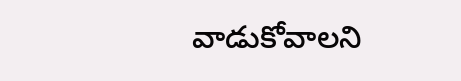వాడుకోవాలని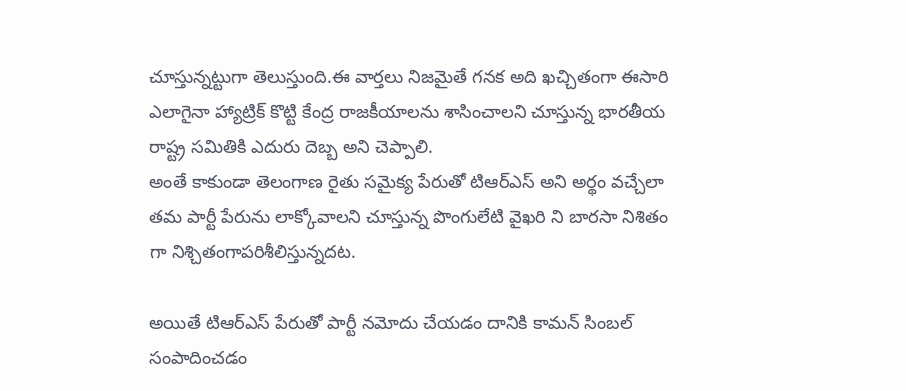చూస్తున్నట్టుగా తెలుస్తుంది.ఈ వార్తలు నిజమైతే గనక అది ఖచ్చితంగా ఈసారి ఎలాగైనా హ్యాట్రిక్ కొట్టి కేంద్ర రాజకీయాలను శాసించాలని చూస్తున్న భారతీయ రాష్ట్ర సమితికి ఎదురు దెబ్బ అని చెప్పాలి.
అంతే కాకుండా తెలంగాణ రైతు సమైక్య పేరుతో టిఆర్ఎస్ అని అర్థం వచ్చేలా తమ పార్టీ పేరును లాక్కోవాలని చూస్తున్న పొంగులేటి వైఖరి ని బారసా నిశితం గా నిశ్చితంగాపరిశీలిస్తున్నదట.

అయితే టిఆర్ఎస్ పేరుతో పార్టీ నమోదు చేయడం దానికి కామన్ సింబల్ సంపాదించడం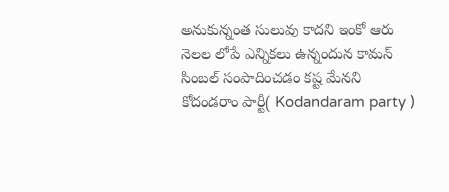అనుకున్నంత సులువు కాదని ఇంకో ఆరు నెలల లోపే ఎన్నికలు ఉన్నందున కామన్ సింబల్ సంపాదించడం కష్ట మేనని కోదండరాం పార్టీ( Kodandaram party )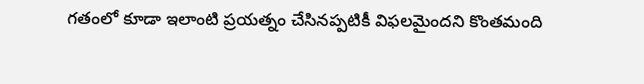గతంలో కూడా ఇలాంటి ప్రయత్నం చేసినప్పటికీ విఫలమైందని కొంతమంది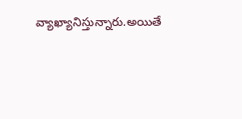వ్యాఖ్యానిస్తున్నారు.అయితే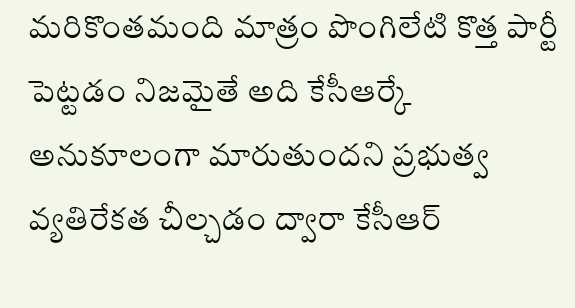మరికొంతమంది మాత్రం పొంగిలేటి కొత్త పార్టీ పెట్టడం నిజమైతే అది కేసీఆర్కే అనుకూలంగా మారుతుందని ప్రభుత్వ వ్యతిరేకత చీల్చడం ద్వారా కేసీఆర్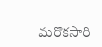మరొకసారి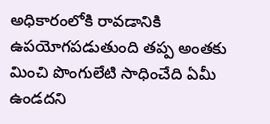అధికారంలోకి రావడానికి ఉపయోగపడుతుంది తప్ప అంతకు మించి పొంగులేటి సాధించేది ఏమీ ఉండదని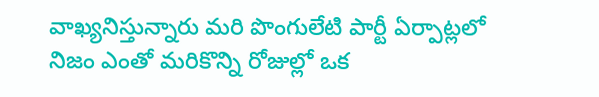వాఖ్యనిస్తున్నారు మరి పొంగులేటి పార్టీ ఏర్పాట్లలో నిజం ఎంతో మరికొన్ని రోజుల్లో ఒక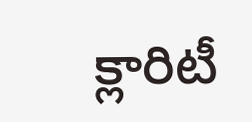క్లారిటీ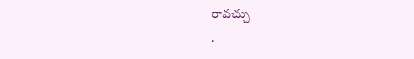రావచ్చు
.